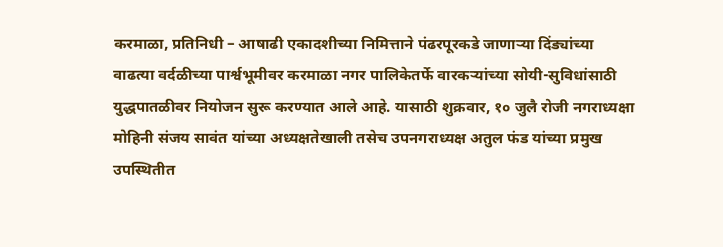करमाळा, प्रतिनिधी – आषाढी एकादशीच्या निमित्ताने पंढरपूरकडे जाणाऱ्या दिंड्यांच्या वाढत्या वर्दळीच्या पार्श्वभूमीवर करमाळा नगर पालिकेतर्फे वारकऱ्यांच्या सोयी-सुविधांसाठी युद्धपातळीवर नियोजन सुरू करण्यात आले आहे. यासाठी शुक्रवार, १० जुलै रोजी नगराध्यक्षा मोहिनी संजय सावंत यांच्या अध्यक्षतेखाली तसेच उपनगराध्यक्ष अतुल फंड यांच्या प्रमुख उपस्थितीत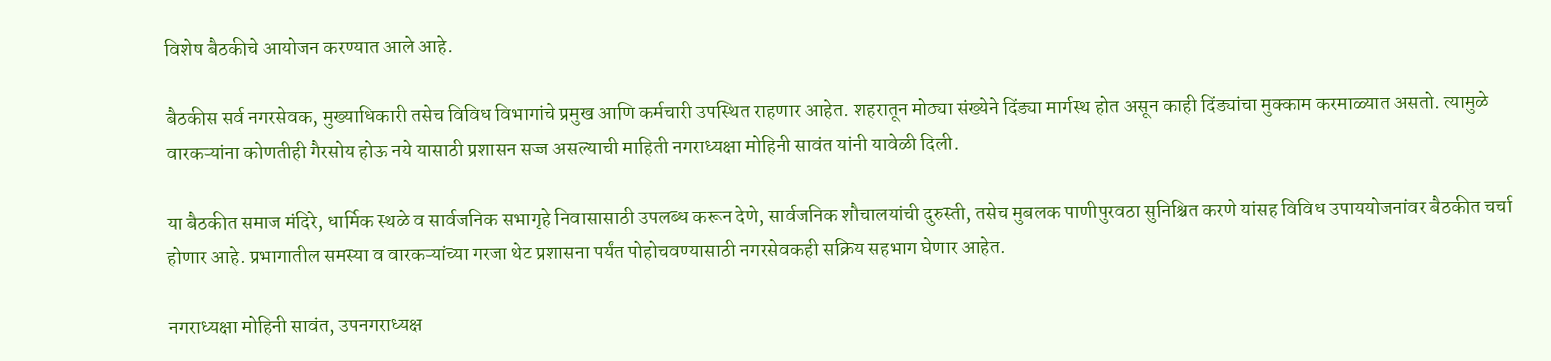विशेष बैठकीचे आयोजन करण्यात आले आहे.

बैठकीस सर्व नगरसेवक, मुख्याधिकारी तसेच विविध विभागांचे प्रमुख आणि कर्मचारी उपस्थित राहणार आहेत. शहरातून मोठ्या संख्येने दिंड्या मार्गस्थ होत असून काही दिंड्यांचा मुक्काम करमाळ्यात असतो. त्यामुळे वारकऱ्यांना कोणतीही गैरसोय होऊ नये यासाठी प्रशासन सज्ज असल्याची माहिती नगराध्यक्षा मोहिनी सावंत यांनी यावेळी दिली.

या बैठकीत समाज मंदिरे, धार्मिक स्थळे व सार्वजनिक सभागृहे निवासासाठी उपलब्ध करून देणे, सार्वजनिक शौचालयांची दुरुस्ती, तसेच मुबलक पाणीपुरवठा सुनिश्चित करणे यांसह विविध उपाययोजनांवर बैठकीत चर्चा होणार आहे. प्रभागातील समस्या व वारकऱ्यांच्या गरजा थेट प्रशासना पर्यंत पोहोचवण्यासाठी नगरसेवकही सक्रिय सहभाग घेणार आहेत.

नगराध्यक्षा मोहिनी सावंत, उपनगराध्यक्ष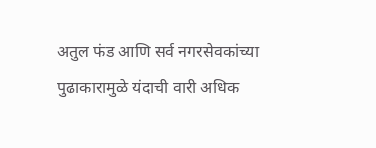अतुल फंड आणि सर्व नगरसेवकांच्या पुढाकारामुळे यंदाची वारी अधिक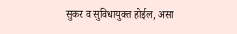सुकर व सुविधायुक्त होईल, असा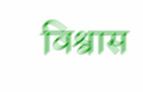विश्वास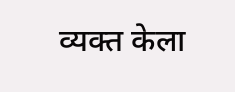व्यक्त केला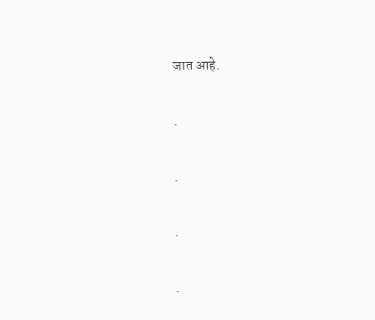जात आहे.

.

.

.

.